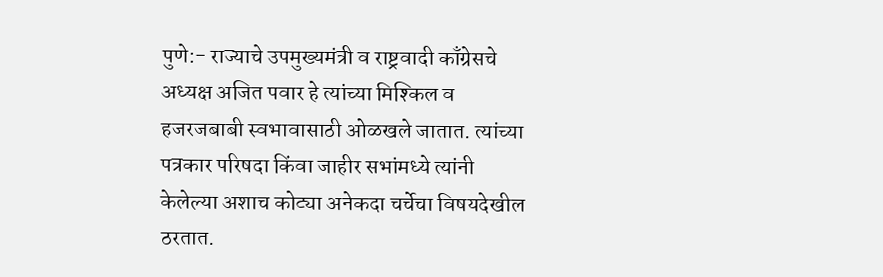पुणे:- राज्याचे उपमुख्यमंत्री व राष्ट्रवादी काँग्रेसचे अध्यक्ष अजित पवार हे त्यांच्या मिश्किल व हजरजबाबी स्वभावासाठी ओळखले जातात. त्यांच्या पत्रकार परिषदा किंवा जाहीर सभांमध्ये त्यांनी केलेल्या अशाच कोट्या अनेकदा चर्चेचा विषयदेखील ठरतात.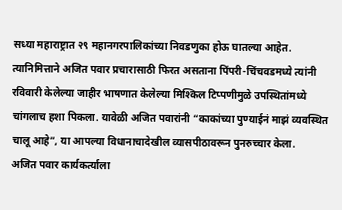सध्या महाराष्ट्रात २९ महानगरपालिकांच्या निवडणुका होऊ घातल्या आहेत. त्यानिमित्ताने अजित पवार प्रचारासाठी फिरत असताना पिंपरी-चिंचवडमध्ये त्यांनी रविवारी केलेल्या जाहीर भाषणात केलेल्या मिश्किल टिप्पणीमुळे उपस्थितांमध्ये चांगलाच हशा पिकला. यावेळी अजित पवारांनी “काकांच्या पुण्याईनं माझं व्यवस्थित चालू आहे”, या आपल्या विधानाचादेखील व्यासपीठावरून पुनरुच्चार केला.
अजित पवार कार्यकर्त्याला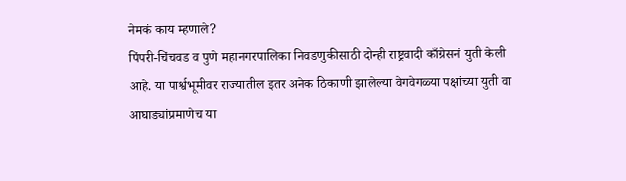नेमकं काय म्हणाले?
पिंपरी-चिंचवड व पुणे महानगरपालिका निवडणुकीसाठी दोन्ही राष्ट्रवादी काँग्रेसनं युती केली आहे. या पार्श्वभूमीवर राज्यातील इतर अनेक ठिकाणी झालेल्या वेगवेगळ्या पक्षांच्या युती वा आघाड्यांप्रमाणेच या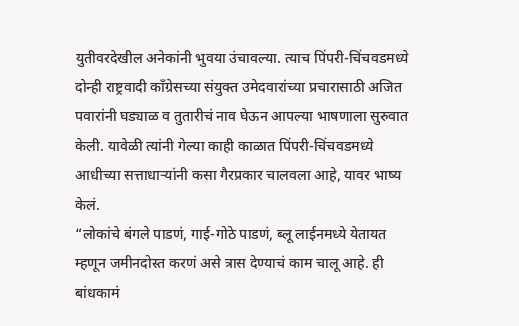युतीवरदेखील अनेकांनी भुवया उंचावल्या. त्याच पिंपरी-चिंचवडमध्ये दोन्ही राष्ट्रवादी काँग्रेसच्या संयुक्त उमेदवारांच्या प्रचारासाठी अजित पवारांनी घड्याळ व तुतारीचं नाव घेऊन आपल्या भाषणाला सुरुवात केली. यावेळी त्यांनी गेल्या काही काळात पिंपरी-चिंचवडमध्ये आधीच्या सत्ताधाऱ्यांनी कसा गैरप्रकार चालवला आहे, यावर भाष्य केलं.
“लोकांचे बंगले पाडणं, गाई-गोठे पाडणं, ब्लू लाईनमध्ये येतायत म्हणून जमीनदोस्त करणं असे त्रास देण्याचं काम चालू आहे. ही बांधकामं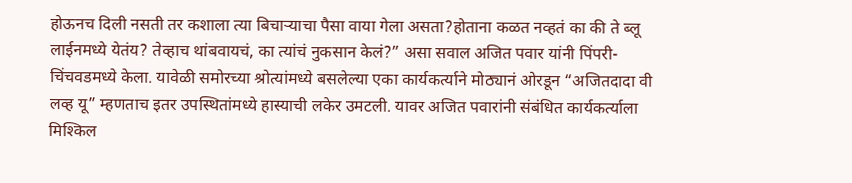होऊनच दिली नसती तर कशाला त्या बिचाऱ्याचा पैसा वाया गेला असता?होताना कळत नव्हतं का की ते ब्लू लाईनमध्ये येतंय? तेव्हाच थांबवायचं, का त्यांचं नुकसान केलं?” असा सवाल अजित पवार यांनी पिंपरी-चिंचवडमध्ये केला. यावेळी समोरच्या श्रोत्यांमध्ये बसलेल्या एका कार्यकर्त्याने मोठ्यानं ओरडून “अजितदादा वी लव्ह यू” म्हणताच इतर उपस्थितांमध्ये हास्याची लकेर उमटली. यावर अजित पवारांनी संबंधित कार्यकर्त्याला मिश्किल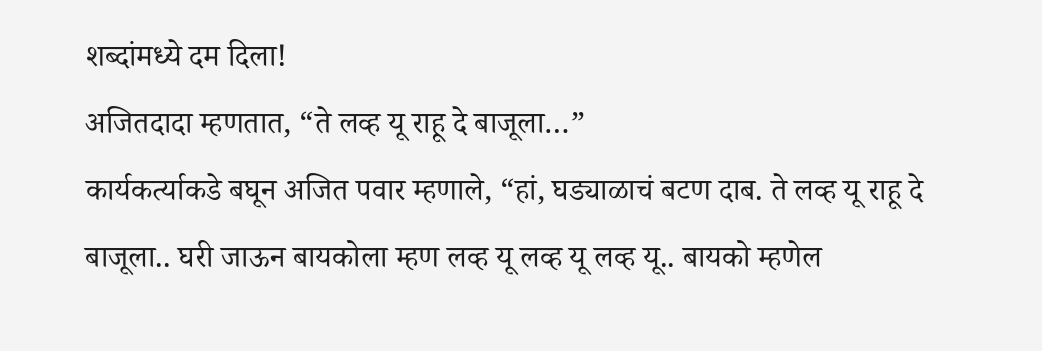शब्दांमध्ये दम दिला!
अजितदादा म्हणतात, “ते लव्ह यू राहू दे बाजूला…”
कार्यकर्त्याकडे बघून अजित पवार म्हणाले, “हां, घड्याळाचं बटण दाब. ते लव्ह यू राहू दे बाजूला.. घरी जाऊन बायकोला म्हण लव्ह यू लव्ह यू लव्ह यू.. बायको म्हणेल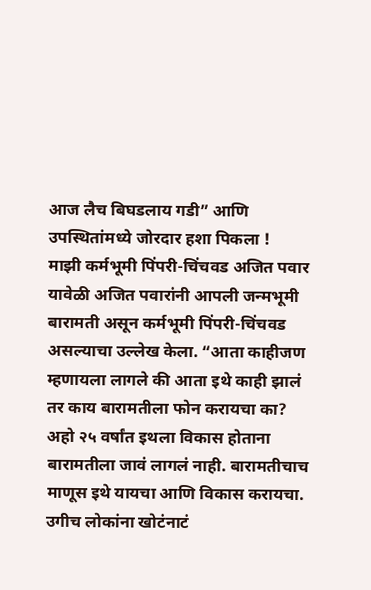आज लैच बिघडलाय गडी” आणि उपस्थितांमध्ये जोरदार हशा पिकला !
माझी कर्मभूमी पिंपरी-चिंचवड अजित पवार
यावेळी अजित पवारांनी आपली जन्मभूमी बारामती असून कर्मभूमी पिंपरी-चिंचवड असल्याचा उल्लेख केला. “आता काहीजण म्हणायला लागले की आता इथे काही झालं तर काय बारामतीला फोन करायचा का? अहो २५ वर्षांत इथला विकास होताना बारामतीला जावं लागलं नाही. बारामतीचाच माणूस इथे यायचा आणि विकास करायचा. उगीच लोकांना खोटंनाटं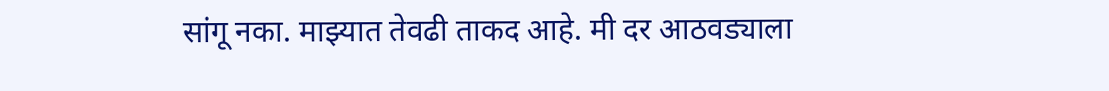सांगू नका. माझ्यात तेवढी ताकद आहे. मी दर आठवड्याला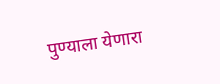पुण्याला येणारा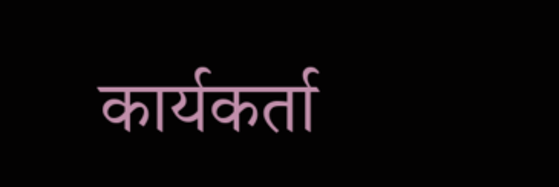कार्यकर्ता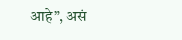आहे”, असं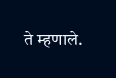ते म्हणाले.